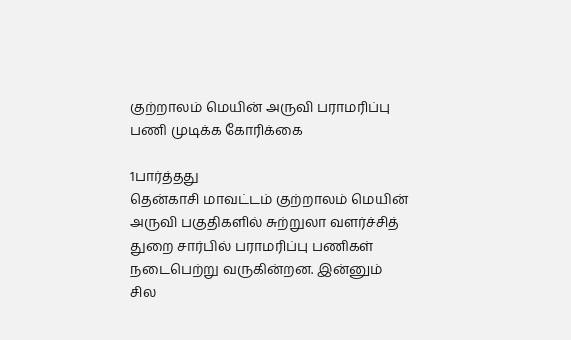குற்றாலம் மெயின் அருவி பராமரிப்பு பணி முடிக்க கோரிக்கை

1பார்த்தது
தென்காசி மாவட்டம் குற்றாலம் மெயின் அருவி பகுதிகளில் சுற்றுலா வளர்ச்சித் துறை சார்பில் பராமரிப்பு பணிகள் நடைபெற்று வருகின்றன. இன்னும் சில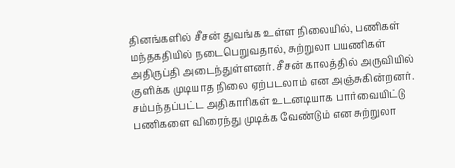தினங்களில் சீசன் துவங்க உள்ள நிலையில், பணிகள் மந்தகதியில் நடைபெறுவதால், சுற்றுலா பயணிகள் அதிருப்தி அடைந்துள்ளனர். சீசன் காலத்தில் அருவியில் குளிக்க முடியாத நிலை ஏற்படலாம் என அஞ்சுகின்றனர். சம்பந்தப்பட்ட அதிகாரிகள் உடனடியாக பார்வையிட்டு பணிகளை விரைந்து முடிக்க வேண்டும் என சுற்றுலா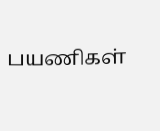பயணிகள்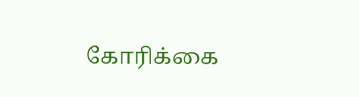கோரிக்கை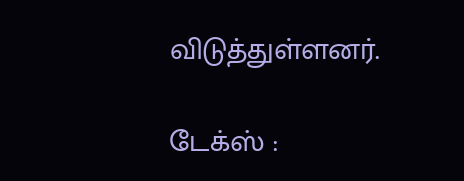விடுத்துள்ளனர்.

டேக்ஸ் :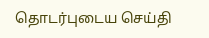தொடர்புடைய செய்தி